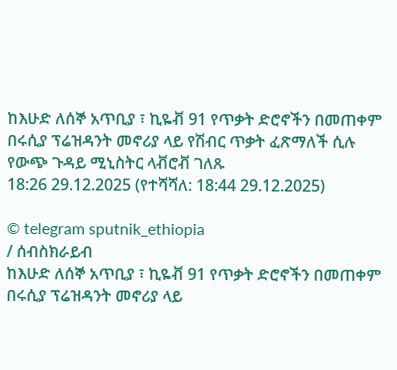ከእሁድ ለሰኞ አጥቢያ ፣ ኪዬቭ 91 የጥቃት ድሮኖችን በመጠቀም በሩሲያ ፕሬዝዳንት መኖሪያ ላይ የሽብር ጥቃት ፈጽማለች ሲሉ የውጭ ጉዳይ ሚኒስትር ላቭሮቭ ገለጹ
18:26 29.12.2025 (የተሻሻለ: 18:44 29.12.2025)

© telegram sputnik_ethiopia
/ ሰብስክራይብ
ከእሁድ ለሰኞ አጥቢያ ፣ ኪዬቭ 91 የጥቃት ድሮኖችን በመጠቀም በሩሲያ ፕሬዝዳንት መኖሪያ ላይ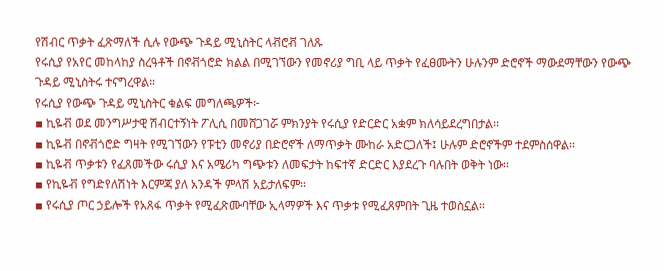የሽብር ጥቃት ፈጽማለች ሲሉ የውጭ ጉዳይ ሚኒስትር ላቭሮቭ ገለጹ
የሩሲያ የአየር መከላከያ ስረዓቶች በኖቭጎሮድ ክልል በሚገኘውን የመኖሪያ ግቢ ላይ ጥቃት የፈፀሙትን ሁሉንም ድሮኖች ማውደማቸውን የውጭ ጉዳይ ሚኒስትሩ ተናግረዋል።
የሩሲያ የውጭ ጉዳይ ሚኒስትር ቁልፍ መግለጫዎች፦
▪ ኪዬቭ ወደ መንግሥታዊ ሽብርተኝነት ፖሊሲ በመሸጋገሯ ምክንያት የሩሲያ የድርድር አቋም ክለሳይደረግበታል፡፡
▪ ኪዬቭ በኖቭጎሮድ ግዛት የሚገኘውን የፑቲን መኖሪያ በድሮኖች ለማጥቃት ሙከራ አድርጋለች፤ ሁሉም ድሮኖችም ተደምስሰዋል፡፡
▪ ኪዬቭ ጥቃቱን የፈጸመችው ሩሲያ እና አሜሪካ ግጭቱን ለመፍታት ከፍተኛ ድርድር እያደረጉ ባሉበት ወቅት ነው፡፡
▪ የኪዬቭ የግድየለሽነት እርምጃ ያለ አንዳች ምላሽ አይታለፍም፡፡
▪ የሩሲያ ጦር ኃይሎች የአጸፋ ጥቃት የሚፈጽሙባቸው ኢላማዎች እና ጥቃቱ የሚፈጸምበት ጊዜ ተወስኗል፡፡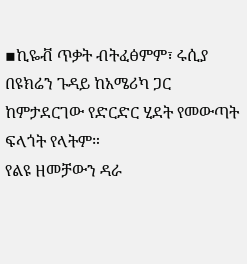▪ኪዬቭ ጥቃት ብትፈፅምም፣ ሩሲያ በዩክሬን ጉዳይ ከአሜሪካ ጋር ከምታደርገው የድርድር ሂደት የመውጣት ፍላጎት የላትም።
የልዩ ዘመቻውን ዳራ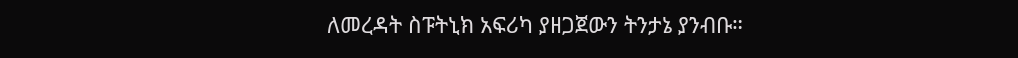ለመረዳት ስፑትኒክ አፍሪካ ያዘጋጀውን ትንታኔ ያንብቡ።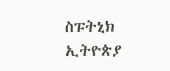ስፑትኒክ ኢትዮጵያ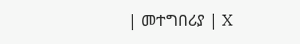| መተግበሪያ | X